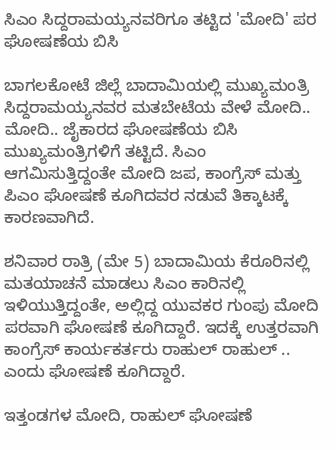ಸಿಎಂ ಸಿದ್ದರಾಮಯ್ಯನವರಿಗೂ ತಟ್ಟಿದ 'ಮೋದಿ' ಪರ ಘೋಷಣೆಯ ಬಿಸಿ

ಬಾಗಲಕೋಟೆ ಜಿಲ್ಲೆ ಬಾದಾಮಿಯಲ್ಲಿ ಮುಖ್ಯಮಂತ್ರಿ ಸಿದ್ದರಾಮಯ್ಯನವರ ಮತಬೇಟೆಯ ವೇಳೆ ಮೋದಿ.. ಮೋದಿ.. ಜೈಕಾರದ ಘೋಷಣೆಯ ಬಿಸಿ ಮುಖ್ಯಮಂತ್ರಿಗಳಿಗೆ ತಟ್ಟಿದೆ. ಸಿಎಂ ಆಗಮಿಸುತ್ತಿದ್ದಂತೇ ಮೋದಿ ಜಪ, ಕಾಂಗ್ರೆಸ್ ಮತ್ತು ಪಿಎಂ ಘೋಷಣೆ ಕೂಗಿದವರ ನಡುವೆ ತಿಕ್ಕಾಟಕ್ಕೆ ಕಾರಣವಾಗಿದೆ.

ಶನಿವಾರ ರಾತ್ರಿ (ಮೇ 5) ಬಾದಾಮಿಯ ಕೆರೂರಿನಲ್ಲಿ ಮತಯಾಚನೆ ಮಾಡಲು ಸಿಎಂ ಕಾರಿನಲ್ಲಿ ಇಳಿಯುತ್ತಿದ್ದಂತೇ, ಅಲ್ಲಿದ್ದ ಯುವಕರ ಗುಂಪು ಮೋದಿ ಪರವಾಗಿ ಘೋಷಣೆ ಕೂಗಿದ್ದಾರೆ. ಇದಕ್ಕೆ ಉತ್ತರವಾಗಿ ಕಾಂಗ್ರೆಸ್ ಕಾರ್ಯಕರ್ತರು ರಾಹುಲ್ ರಾಹುಲ್ .. ಎಂದು ಘೋಷಣೆ ಕೂಗಿದ್ದಾರೆ.

ಇತ್ತಂಡಗಳ ಮೋದಿ, ರಾಹುಲ್ ಘೋಷಣೆ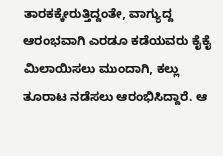ತಾರಕಕ್ಕೇರುತ್ತಿದ್ದಂತೇ, ವಾಗ್ಯುದ್ದ ಆರಂಭವಾಗಿ ಎರಡೂ ಕಡೆಯವರು ಕೈಕೈ ಮಿಲಾಯಿಸಲು ಮುಂದಾಗಿ, ಕಲ್ಲು ತೂರಾಟ ನಡೆಸಲು ಆರಂಭಿಸಿದ್ದಾರೆ. ಆ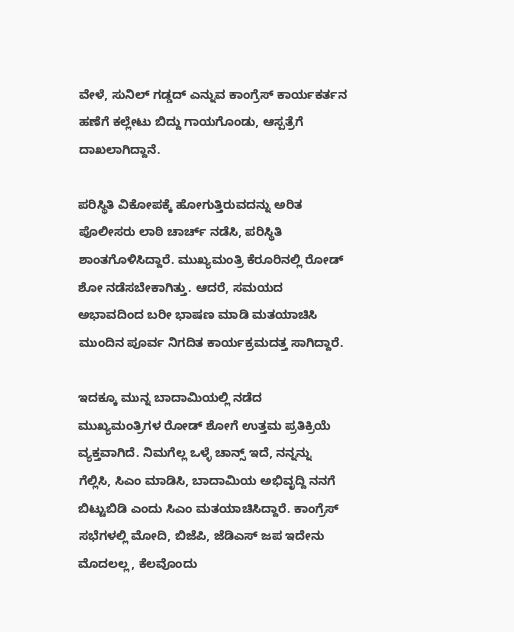ವೇಳೆ, ಸುನಿಲ್ ಗಡ್ಡದ್ ಎನ್ನುವ ಕಾಂಗ್ರೆಸ್ ಕಾರ್ಯಕರ್ತನ ಹಣೆಗೆ ಕಲ್ಲೇಟು ಬಿದ್ದು ಗಾಯಗೊಂಡು, ಆಸ್ಪತ್ರೆಗೆ ದಾಖಲಾಗಿದ್ದಾನೆ.

ಪರಿಸ್ಥಿತಿ ವಿಕೋಪಕ್ಕೆ ಹೋಗುತ್ತಿರುವದನ್ನು ಅರಿತ ಪೊಲೀಸರು ಲಾಠಿ ಚಾರ್ಚ್ ನಡೆಸಿ, ಪರಿಸ್ಥಿತಿ ಶಾಂತಗೊಳಿಸಿದ್ದಾರೆ. ಮುಖ್ಯಮಂತ್ರಿ ಕೆರೂರಿನಲ್ಲಿ ರೋಡ್ ಶೋ ನಡೆಸಬೇಕಾಗಿತ್ತು. ಆದರೆ, ಸಮಯದ ಅಭಾವದಿಂದ ಬರೀ ಭಾಷಣ ಮಾಡಿ ಮತಯಾಚಿಸಿ ಮುಂದಿನ ಪೂರ್ವ ನಿಗದಿತ ಕಾರ್ಯಕ್ರಮದತ್ತ ಸಾಗಿದ್ದಾರೆ.

ಇದಕ್ಕೂ ಮುನ್ನ ಬಾದಾಮಿಯಲ್ಲಿ ನಡೆದ ಮುಖ್ಯಮಂತ್ರಿಗಳ ರೋಡ್ ಶೋಗೆ ಉತ್ತಮ ಪ್ರತಿಕ್ರಿಯೆ ವ್ಯಕ್ತವಾಗಿದೆ. ನಿಮಗೆಲ್ಲ ಒಳ್ಳೆ ಚಾನ್ಸ್ ಇದೆ, ನನ್ನನ್ನು ಗೆಲ್ಲಿಸಿ, ಸಿಎಂ ಮಾಡಿಸಿ, ಬಾದಾಮಿಯ ಅಭಿವೃದ್ದಿ ನನಗೆ ಬಿಟ್ಟುಬಿಡಿ ಎಂದು ಸಿಎಂ ಮತಯಾಚಿಸಿದ್ದಾರೆ. ಕಾಂಗ್ರೆಸ್ ಸಭೆಗಳಲ್ಲಿ ಮೋದಿ, ಬಿಜೆಪಿ, ಜೆಡಿಎಸ್ ಜಪ ಇದೇನು ಮೊದಲಲ್ಲ, ಕೆಲವೊಂದು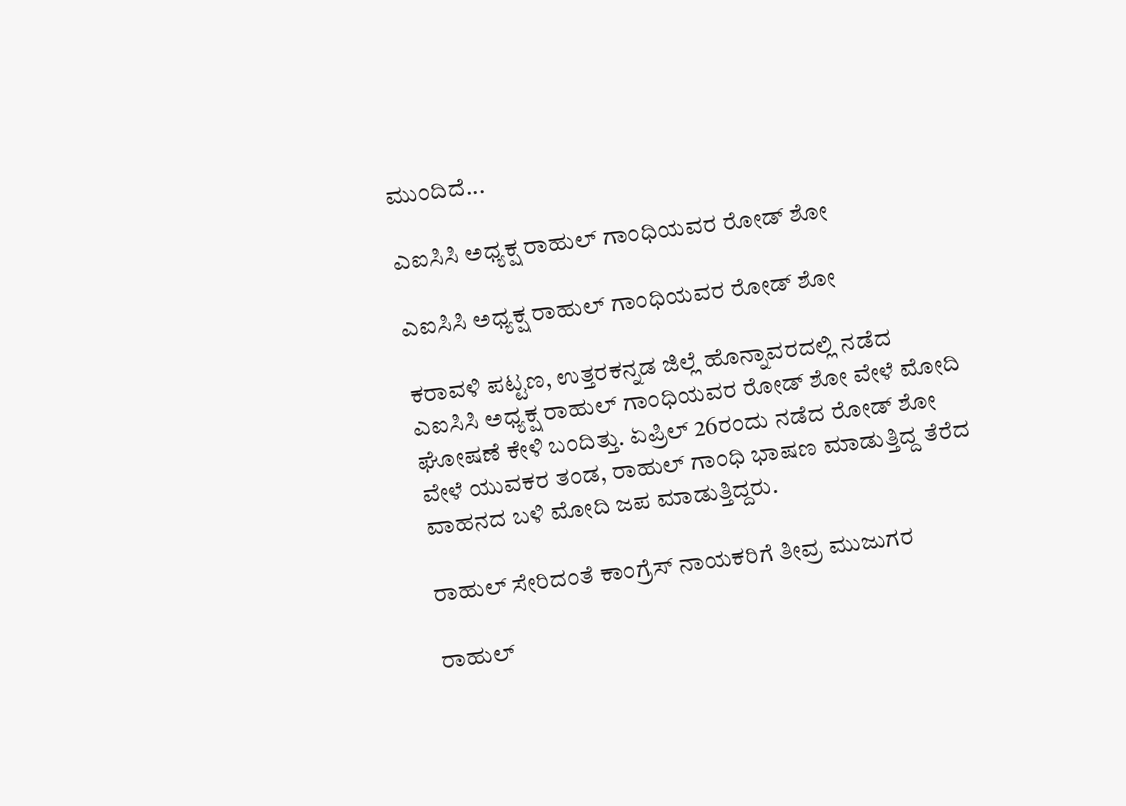ಮುಂದಿದೆ...

ಎಐಸಿಸಿ ಅಧ್ಯಕ್ಷ ರಾಹುಲ್ ಗಾಂಧಿಯವರ ರೋಡ್ ಶೋ

ಎಐಸಿಸಿ ಅಧ್ಯಕ್ಷ ರಾಹುಲ್ ಗಾಂಧಿಯವರ ರೋಡ್ ಶೋ

ಕರಾವಳಿ ಪಟ್ಟಣ, ಉತ್ತರಕನ್ನಡ ಜಿಲ್ಲೆ ಹೊನ್ನಾವರದಲ್ಲಿ ನಡೆದ ಎಐಸಿಸಿ ಅಧ್ಯಕ್ಷ ರಾಹುಲ್ ಗಾಂಧಿಯವರ ರೋಡ್ ಶೋ ವೇಳೆ ಮೋದಿ ಘೋಷಣೆ ಕೇಳಿ ಬಂದಿತ್ತು. ಏಪ್ರಿಲ್ 26ರಂದು ನಡೆದ ರೋಡ್ ಶೋ ವೇಳೆ ಯುವಕರ ತಂಡ, ರಾಹುಲ್ ಗಾಂಧಿ ಭಾಷಣ ಮಾಡುತ್ತಿದ್ದ ತೆರೆದ ವಾಹನದ ಬಳಿ ಮೋದಿ ಜಪ ಮಾಡುತ್ತಿದ್ದರು.

ರಾಹುಲ್ ಸೇರಿದಂತೆ ಕಾಂಗ್ರೆಸ್ ನಾಯಕರಿಗೆ ತೀವ್ರ ಮುಜುಗರ

ರಾಹುಲ್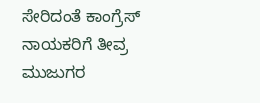ಸೇರಿದಂತೆ ಕಾಂಗ್ರೆಸ್ ನಾಯಕರಿಗೆ ತೀವ್ರ ಮುಜುಗರ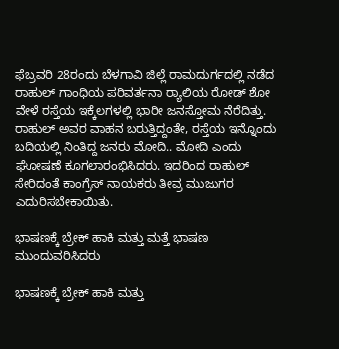ಫೆಬ್ರವರಿ 28ರಂದು ಬೆಳಗಾವಿ ಜಿಲ್ಲೆ ರಾಮದುರ್ಗದಲ್ಲಿ ನಡೆದ ರಾಹುಲ್ ಗಾಂಧಿಯ ಪರಿವರ್ತನಾ ರ‍್ಯಾಲಿಯ ರೋಡ್ ಶೋ ವೇಳೆ ರಸ್ತೆಯ ಇಕ್ಕೆಲಗಳಲ್ಲಿ ಭಾರೀ ಜನಸ್ತೋಮ ನೆರೆದಿತ್ತು. ರಾಹುಲ್ ಅವರ ವಾಹನ ಬರುತ್ತಿದ್ದಂತೇ, ರಸ್ತೆಯ ಇನ್ನೊಂದು ಬದಿಯಲ್ಲಿ ನಿಂತಿದ್ದ ಜನರು ಮೋದಿ.. ಮೋದಿ ಎಂದು ಘೋಷಣೆ ಕೂಗಲಾರಂಭಿಸಿದರು. ಇದರಿಂದ ರಾಹುಲ್ ಸೇರಿದಂತೆ ಕಾಂಗ್ರೆಸ್ ನಾಯಕರು ತೀವ್ರ ಮುಜುಗರ ಎದುರಿಸಬೇಕಾಯಿತು.

ಭಾಷಣಕ್ಕೆ ಬ್ರೇಕ್ ಹಾಕಿ ಮತ್ತು ಮತ್ತೆ ಭಾಷಣ ಮುಂದುವರಿಸಿದರು

ಭಾಷಣಕ್ಕೆ ಬ್ರೇಕ್ ಹಾಕಿ ಮತ್ತು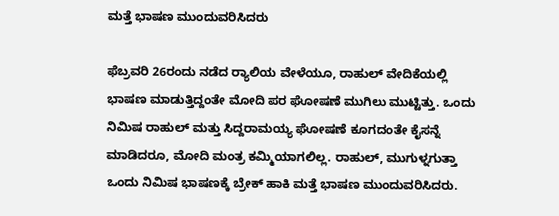ಮತ್ತೆ ಭಾಷಣ ಮುಂದುವರಿಸಿದರು

ಫೆಬ್ರವರಿ 26ರಂದು ನಡೆದ ರ‍್ಯಾಲಿಯ ವೇಳೆಯೂ, ರಾಹುಲ್ ವೇದಿಕೆಯಲ್ಲಿ ಭಾಷಣ ಮಾಡುತ್ತಿದ್ದಂತೇ ಮೋದಿ ಪರ ಘೋಷಣೆ ಮುಗಿಲು ಮುಟ್ಟಿತ್ತು. ಒಂದು ನಿಮಿಷ ರಾಹುಲ್ ಮತ್ತು ಸಿದ್ದರಾಮಯ್ಯ ಘೋಷಣೆ ಕೂಗದಂತೇ ಕೈಸನ್ನೆ ಮಾಡಿದರೂ, ಮೋದಿ ಮಂತ್ರ ಕಮ್ಮಿಯಾಗಲಿಲ್ಲ. ರಾಹುಲ್, ಮುಗುಳ್ನಗುತ್ತಾ ಒಂದು ನಿಮಿಷ ಭಾಷಣಕ್ಕೆ ಬ್ರೇಕ್ ಹಾಕಿ ಮತ್ತೆ ಭಾಷಣ ಮುಂದುವರಿಸಿದರು.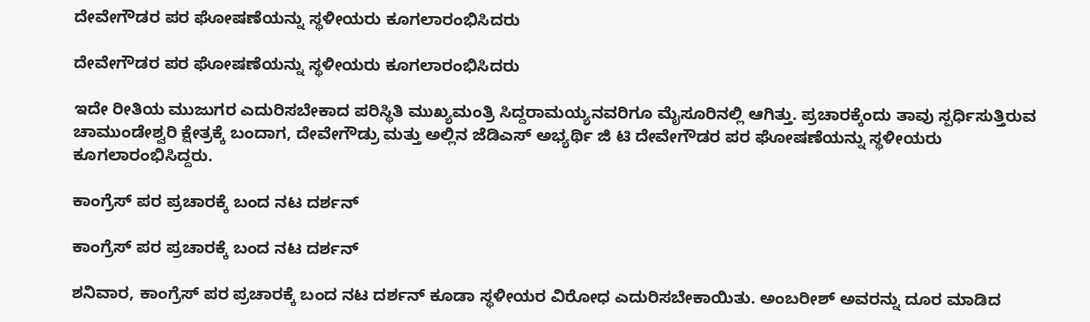ದೇವೇಗೌಡರ ಪರ ಘೋಷಣೆಯನ್ನು ಸ್ಥಳೀಯರು ಕೂಗಲಾರಂಭಿಸಿದರು

ದೇವೇಗೌಡರ ಪರ ಘೋಷಣೆಯನ್ನು ಸ್ಥಳೀಯರು ಕೂಗಲಾರಂಭಿಸಿದರು

ಇದೇ ರೀತಿಯ ಮುಜುಗರ ಎದುರಿಸಬೇಕಾದ ಪರಿಸ್ಥಿತಿ ಮುಖ್ಯಮಂತ್ರಿ ಸಿದ್ದರಾಮಯ್ಯನವರಿಗೂ ಮೈಸೂರಿನಲ್ಲಿ ಆಗಿತ್ತು. ಪ್ರಚಾರಕ್ಕೆಂದು ತಾವು ಸ್ಪರ್ಧಿಸುತ್ತಿರುವ ಚಾಮುಂಡೇಶ್ವರಿ ಕ್ಷೇತ್ರಕ್ಕೆ ಬಂದಾಗ, ದೇವೇಗೌಡ್ರು ಮತ್ತು ಅಲ್ಲಿನ ಜೆಡಿಎಸ್ ಅಭ್ಯರ್ಥಿ ಜಿ ಟಿ ದೇವೇಗೌಡರ ಪರ ಘೋಷಣೆಯನ್ನು ಸ್ಥಳೀಯರು ಕೂಗಲಾರಂಭಿಸಿದ್ದರು.

ಕಾಂಗ್ರೆಸ್ ಪರ ಪ್ರಚಾರಕ್ಕೆ ಬಂದ ನಟ ದರ್ಶನ್

ಕಾಂಗ್ರೆಸ್ ಪರ ಪ್ರಚಾರಕ್ಕೆ ಬಂದ ನಟ ದರ್ಶನ್

ಶನಿವಾರ, ಕಾಂಗ್ರೆಸ್ ಪರ ಪ್ರಚಾರಕ್ಕೆ ಬಂದ ನಟ ದರ್ಶನ್ ಕೂಡಾ ಸ್ಥಳೀಯರ ವಿರೋಧ ಎದುರಿಸಬೇಕಾಯಿತು. ಅಂಬರೀಶ್ ಅವರನ್ನು ದೂರ ಮಾಡಿದ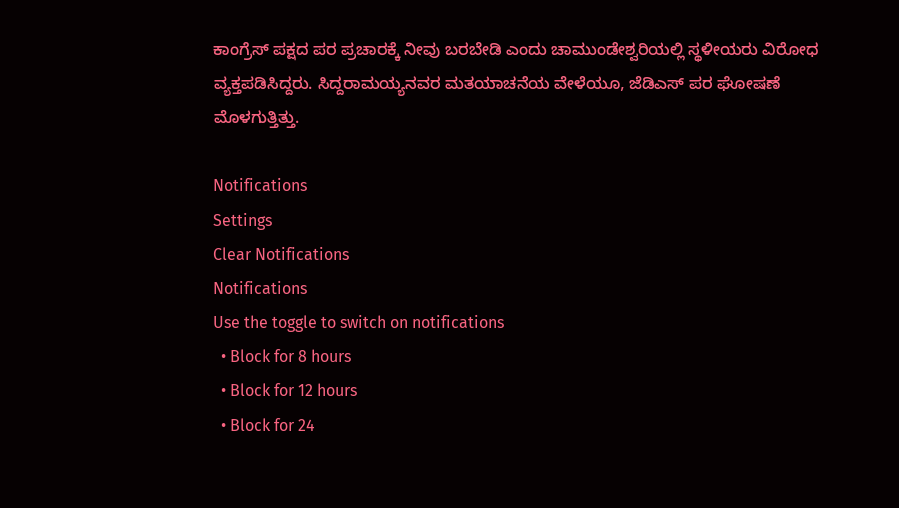ಕಾಂಗ್ರೆಸ್ ಪಕ್ಷದ ಪರ ಪ್ರಚಾರಕ್ಕೆ ನೀವು ಬರಬೇಡಿ ಎಂದು ಚಾಮುಂಡೇಶ್ವರಿಯಲ್ಲಿ ಸ್ಥಳೀಯರು ವಿರೋಧ ವ್ಯಕ್ತಪಡಿಸಿದ್ದರು. ಸಿದ್ದರಾಮಯ್ಯನವರ ಮತಯಾಚನೆಯ ವೇಳೆಯೂ, ಜೆಡಿಎಸ್ ಪರ ಘೋಷಣೆ ಮೊಳಗುತ್ತಿತ್ತು.

Notifications
Settings
Clear Notifications
Notifications
Use the toggle to switch on notifications
  • Block for 8 hours
  • Block for 12 hours
  • Block for 24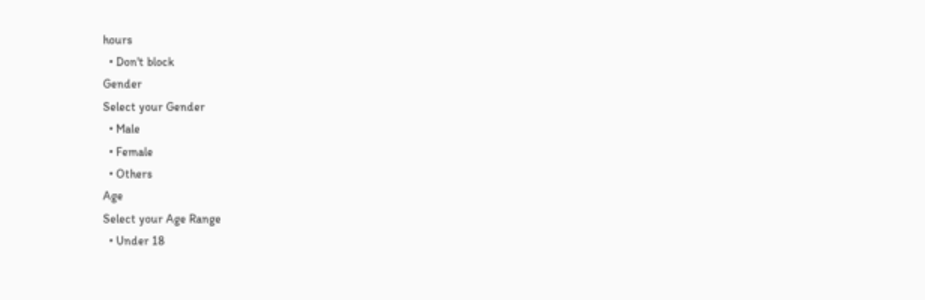hours
  • Don't block
Gender
Select your Gender
  • Male
  • Female
  • Others
Age
Select your Age Range
  • Under 18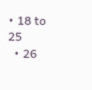• 18 to 25
  • 26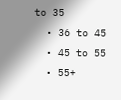to 35
  • 36 to 45
  • 45 to 55
  • 55+